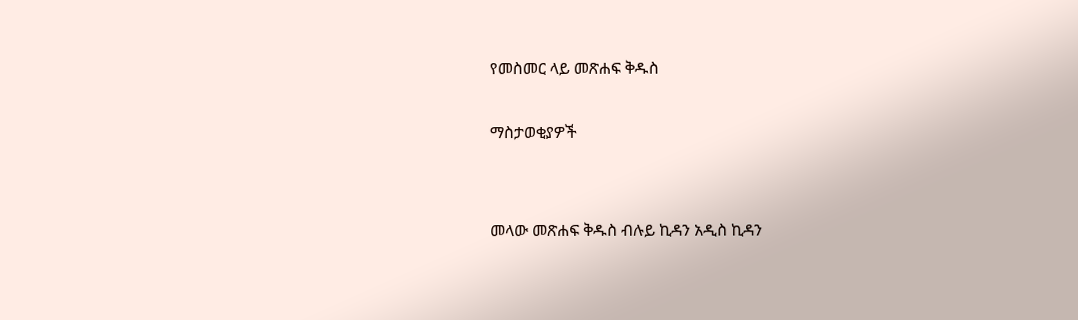የመስመር ላይ መጽሐፍ ቅዱስ

ማስታወቂያዎች


መላው መጽሐፍ ቅዱስ ብሉይ ኪዳን አዲስ ኪዳን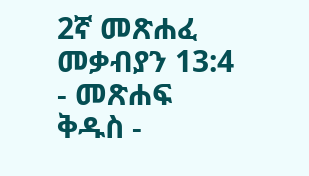2ኛ መጽሐፈ መቃብያን 13:4 - መጽሐፍ ቅዱስ -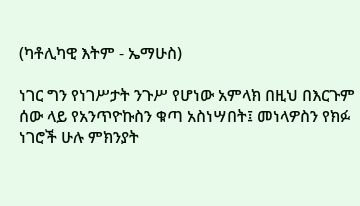(ካቶሊካዊ እትም - ኤማሁስ)

ነገር ግን የነገሥታት ንጉሥ የሆነው አምላክ በዚህ በእርጉም ሰው ላይ የአንጥዮኩስን ቁጣ አስነሣበት፤ መነላዎስን የክፉ ነገሮች ሁሉ ምክንያት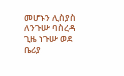መሆኑን ሊስያስ ለንጉሡ ባስረዳ ጊዜ ነጉሡ ወደ ቤሪያ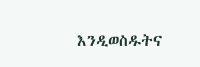እንዲወስዱትና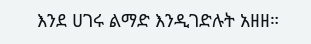እንደ ሀገሩ ልማድ እንዲገድሉት አዘዘ።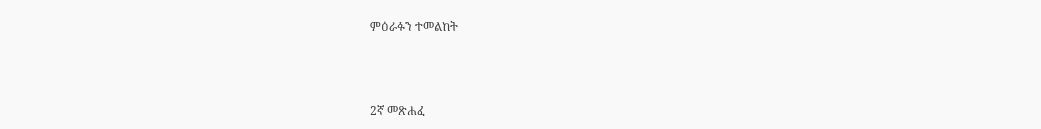ምዕራፉን ተመልከት



2ኛ መጽሐፈ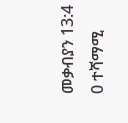መቃብያን 13:4
0 ተሻማሚ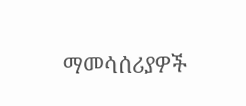ማመሳሰሪያዎች